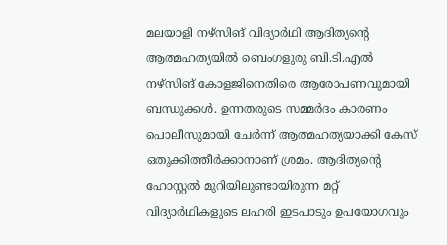മലയാളി നഴ്സിങ് വിദ്യാര്‍ഥി ആദിത്യന്‍റെ ആത്മഹത്യയില്‍ ബെംഗളുരു ബി.ടി.എല്‍ നഴ്സിങ് കോളജിനെതിരെ ആരോപണവുമായി ബന്ധുക്കള്‍. ഉന്നതരുടെ സമ്മര്‍ദം കാരണം പൊലീസുമായി ചേര്‍ന്ന് ആത്മഹത്യയാക്കി കേസ് ഒതുക്കിത്തീര്‍ക്കാനാണ് ശ്രമം. ആദിത്യന്‍റെ ഹോസ്റ്റല്‍ മുറിയിലുണ്ടായിരുന്ന മറ്റ് വിദ്യാര്‍ഥികളുടെ ലഹരി ഇടപാടും ഉപയോഗവും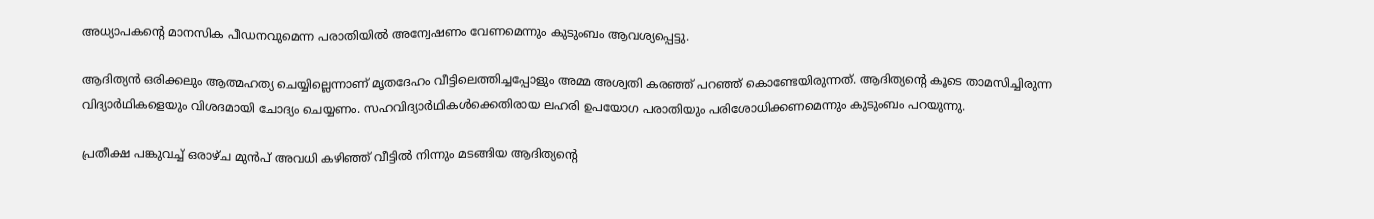അധ്യാപകന്‍റെ മാനസിക പീഡനവുമെന്ന പരാതിയില്‍ അന്വേഷണം വേണമെന്നും കുടുംബം ആവശ്യപ്പെട്ടു.

ആദിത്യന്‍ ഒരിക്കലും ആത്മഹത്യ ചെയ്യില്ലെന്നാണ് മൃതദേഹം വീട്ടിലെത്തിച്ചപ്പോളും അമ്മ അശ്വതി കരഞ്ഞ് പറഞ്ഞ് കൊണ്ടേയിരുന്നത്. ആദിത്യന്‍റെ കൂടെ താമസിച്ചിരുന്ന വിദ്യാര്‍ഥികളെയും വിശദമായി ചോദ്യം ചെയ്യണം. സഹവിദ്യാര്‍ഥികള്‍ക്കെതിരായ ലഹരി ഉപയോഗ പരാതിയും പരിശോധിക്കണമെന്നും കുടുംബം പറയുന്നു.

പ്രതീക്ഷ പങ്കുവച്ച് ഒരാഴ്ച മുന്‍പ് അവധി കഴിഞ്ഞ് വീട്ടില്‍ നിന്നും മടങ്ങിയ ആദിത്യന്‍റെ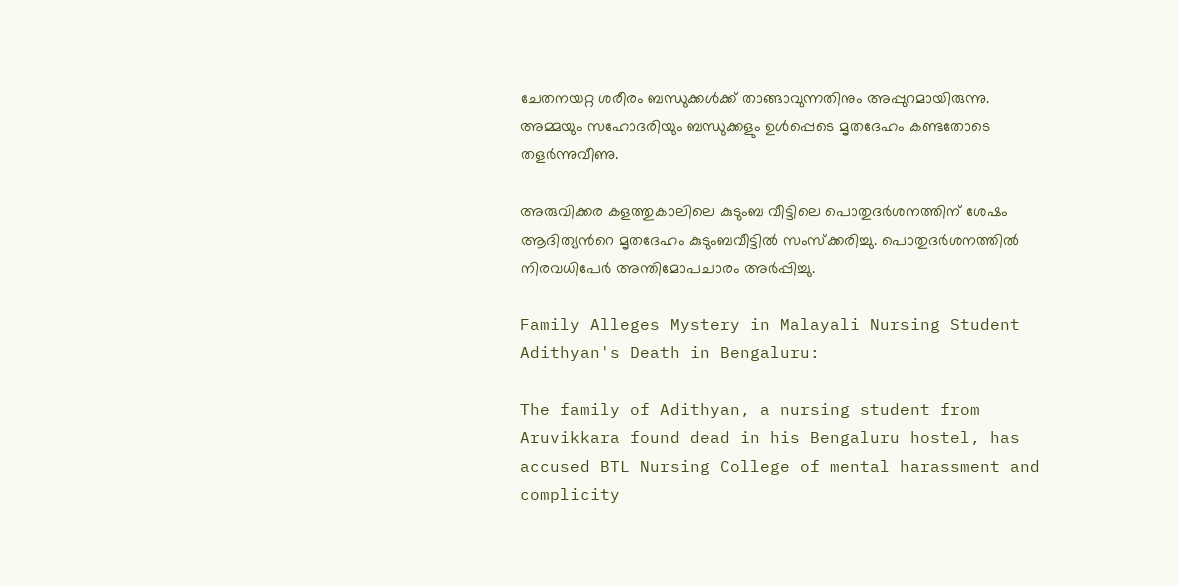ചേതനയറ്റ ശരീരം ബന്ധുക്കള്‍ക്ക് താങ്ങാവുന്നതിനും അപ്പുറമായിരുന്നു. അമ്മയും സഹോദരിയും ബന്ധുക്കളും ഉള്‍പ്പെടെ മൃതദേഹം കണ്ടതോടെ തളര്‍ന്നുവീണു.

അരുവിക്കര കളത്തുകാലിലെ കുടുംബ വീട്ടിലെ പൊതുദര്‍ശനത്തിന് ശേഷം ആദിത്യന്‍റെ മൃതദേഹം കുടുംബവീട്ടില്‍ സംസ്ക്കരിച്ചു. പൊതുദര്‍ശനത്തില്‍ നിരവധിപേര്‍ അന്തിമോപചാരം അര്‍പ്പിച്ചു.

Family Alleges Mystery in Malayali Nursing Student Adithyan's Death in Bengaluru:

The family of Adithyan, a nursing student from Aruvikkara found dead in his Bengaluru hostel, has accused BTL Nursing College of mental harassment and complicity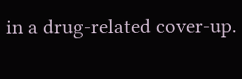in a drug-related cover-up.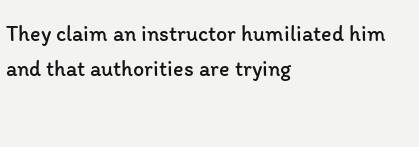They claim an instructor humiliated him and that authorities are trying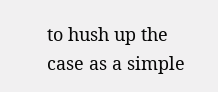to hush up the case as a simple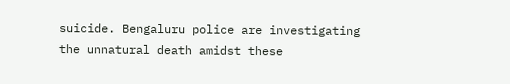suicide. Bengaluru police are investigating the unnatural death amidst these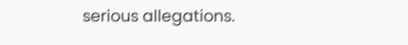serious allegations.